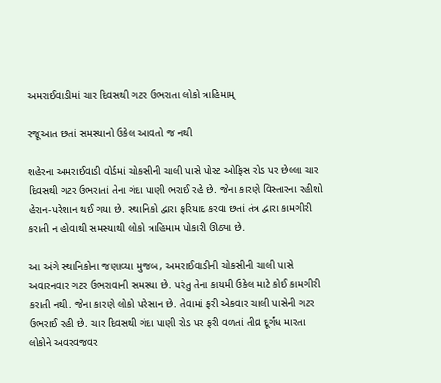અમરાઈવાડીમાં ચાર દિવસથી ગટર ઉભરાતા લોકો ત્રાહિમામ્

રજૂઆત છતાં સમસ્યાનો ઉકેલ આવતો જ નથી

શહેરના અમરાઈવાડી વોર્ડમાં ચોકસીની ચાલી પાસે પોસ્ટ ઓફિસ રોડ પર છેલ્લા ચાર દિવસથી ગટર ઉભરાતાં તેના ગંદા પાણી ભરાઈ રહે છે. જેના કારણે વિસ્તારના રહીશો હેરાન-પરેશાન થઈ ગયા છે. સ્થાનિકો દ્વારા ફરિયાદ કરવા છતાં તંત્ર દ્વારા કામગીરી કરાતી ન હોવાથી સમસ્યાથી લોકો ત્રાહિમામ પોકારી ઊઠ્યા છે.

આ અંગે સ્થાનિકોના જણાવ્યા મુજબ, અમરાઈવાડીની ચોકસીની ચાલી પાસે અવારનવાર ગટર ઉભરાવાની સમસ્યા છે. પરંતુ તેના કાયમી ઉકેલ માટે કોઈ કામગીરી કરાતી નથી. જેના કારણે લોકો પરેસાન છે. તેવામાં ફરી એકવાર ચાલી પાસેની ગટર ઉભરાઈ રહી છે. ચાર દિવસથી ગંદા પાણી રોડ પર ફરી વળતાં તીવ્ર દૂર્ગંધ મારતા લોકોને અવરવજવર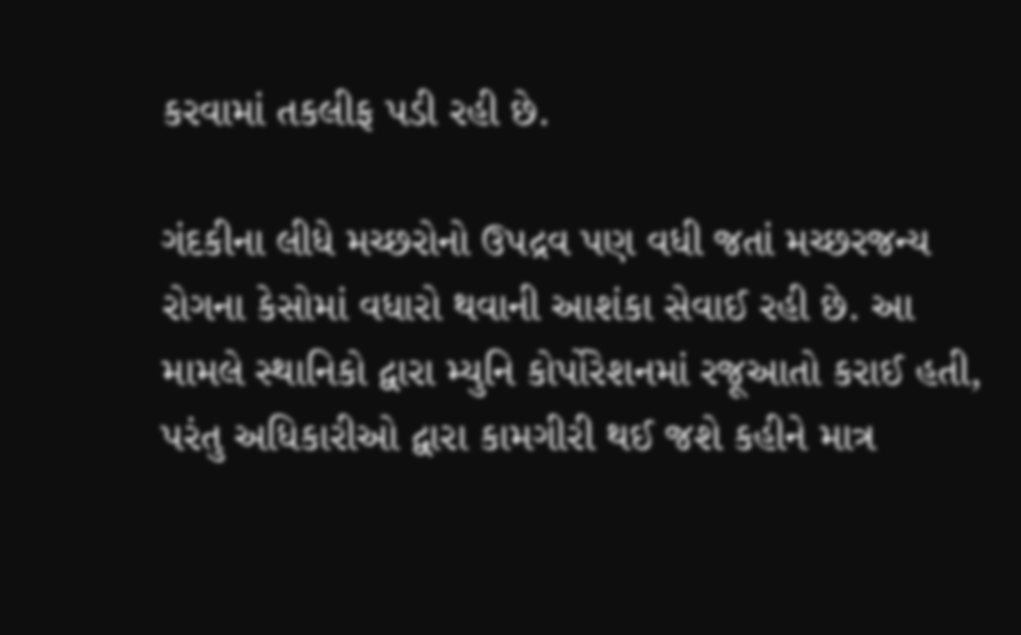કરવામાં તકલીફ પડી રહી છે.

ગંદકીના લીધે મચ્છરોનો ઉપદ્રવ પણ વધી જતાં મચ્છરજન્ય રોગના કેસોમાં વધારો થવાની આશંકા સેવાઈ રહી છે. આ મામલે સ્થાનિકો દ્વારા મ્યુનિ કોર્પોરેશનમાં રજૂઆતો કરાઈ હતી, પરંતુ અધિકારીઓ દ્વારા કામગીરી થઈ જશે કહીને માત્ર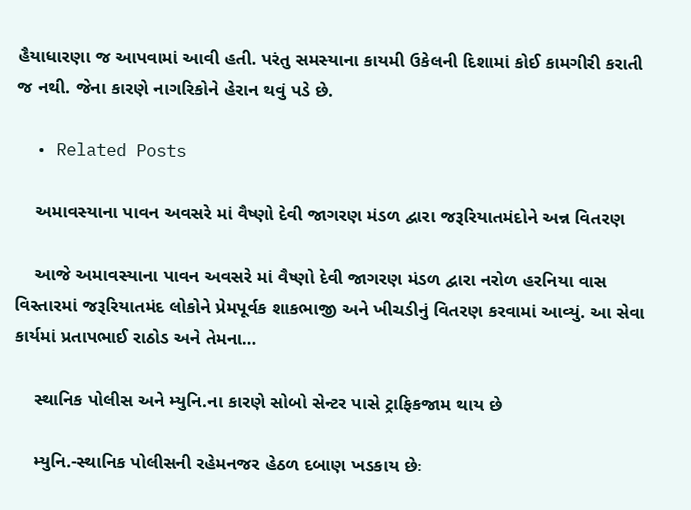હૈયાધારણા જ આપવામાં આવી હતી. પરંતુ સમસ્યાના કાયમી ઉકેલની દિશામાં કોઈ કામગીરી કરાતી જ નથી. જેના કારણે નાગરિકોને હેરાન થવું પડે છે.

  • Related Posts

    અમાવસ્યાના પાવન અવસરે માં વૈષ્ણો દેવી જાગરણ મંડળ દ્વારા જરૂરિયાતમંદોને અન્ન વિતરણ

    આજે અમાવસ્યાના પાવન અવસરે માં વૈષ્ણો દેવી જાગરણ મંડળ દ્વારા નરોળ હરનિયા વાસ વિસ્તારમાં જરૂરિયાતમંદ લોકોને પ્રેમપૂર્વક શાકભાજી અને ખીચડીનું વિતરણ કરવામાં આવ્યું. આ સેવા કાર્યમાં પ્રતાપભાઈ રાઠોડ અને તેમના…

    સ્થાનિક પોલીસ અને મ્યુનિ.ના કારણે સોબો સેન્ટર પાસે ટ્રાફિકજામ થાય છે

    મ્યુનિ.-સ્થાનિક પોલીસની રહેમનજર હેઠળ દબાણ ખડકાય છેઃ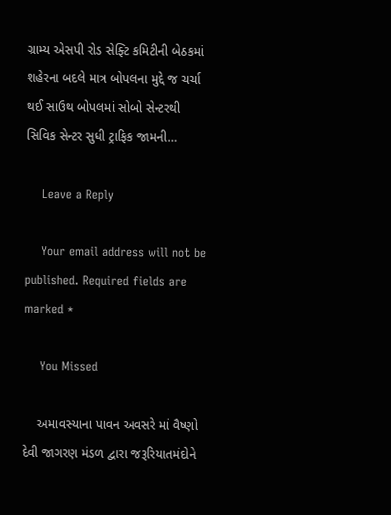ગ્રામ્ય એસપી રોડ સેફ્ટિ કમિટીની બેઠકમાં શહેરના બદલે માત્ર બોપલના મુદ્દે જ ચર્ચા થઈ સાઉથ બોપલમાં સોબો સેન્ટરથી સિવિક સેન્ટર સુધી ટ્રાફિક જામની…

    Leave a Reply

    Your email address will not be published. Required fields are marked *

    You Missed

    અમાવસ્યાના પાવન અવસરે માં વૈષ્ણો દેવી જાગરણ મંડળ દ્વારા જરૂરિયાતમંદોને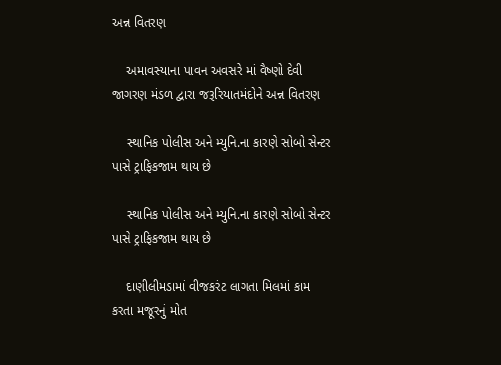અન્ન વિતરણ

    અમાવસ્યાના પાવન અવસરે માં વૈષ્ણો દેવી જાગરણ મંડળ દ્વારા જરૂરિયાતમંદોને અન્ન વિતરણ

    સ્થાનિક પોલીસ અને મ્યુનિ.ના કારણે સોબો સેન્ટર પાસે ટ્રાફિકજામ થાય છે

    સ્થાનિક પોલીસ અને મ્યુનિ.ના કારણે સોબો સેન્ટર પાસે ટ્રાફિકજામ થાય છે

    દાણીલીમડામાં વીજકરંટ લાગતા મિલમાં કામ કરતા મજૂરનું મોત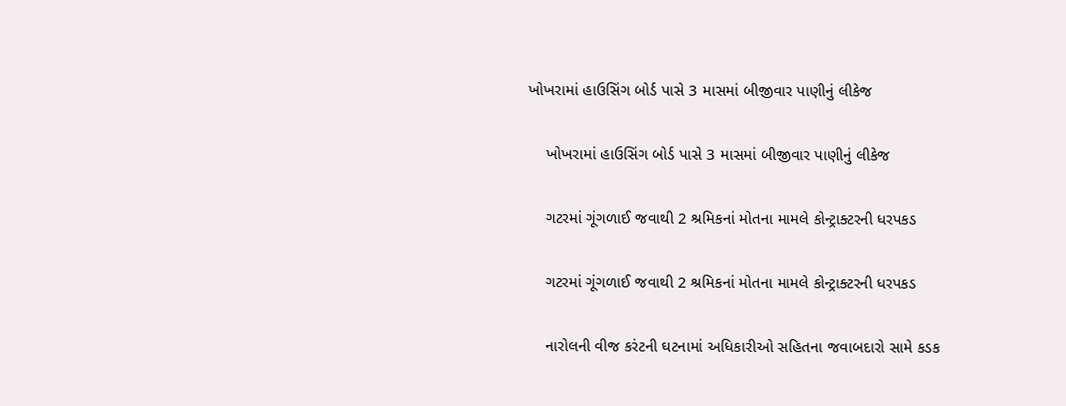ખોખરામાં હાઉસિંગ બોર્ડ પાસે 3 માસમાં બીજીવાર પાણીનું લીકેજ

    ખોખરામાં હાઉસિંગ બોર્ડ પાસે 3 માસમાં બીજીવાર પાણીનું લીકેજ

    ગટરમાં ગૂંગળાઈ જવાથી 2 શ્રમિકનાં મોતના મામલે કોન્ટ્રાક્ટરની ધરપકડ

    ગટરમાં ગૂંગળાઈ જવાથી 2 શ્રમિકનાં મોતના મામલે કોન્ટ્રાક્ટરની ધરપકડ

    નારોલની વીજ કરંટની ઘટનામાં અધિકારીઓ સહિતના જવાબદારો સામે કડક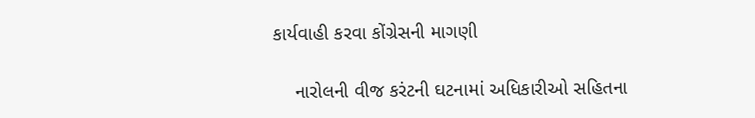કાર્યવાહી કરવા કોંગ્રેસની માગણી

    નારોલની વીજ કરંટની ઘટનામાં અધિકારીઓ સહિતના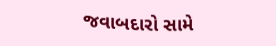જવાબદારો સામે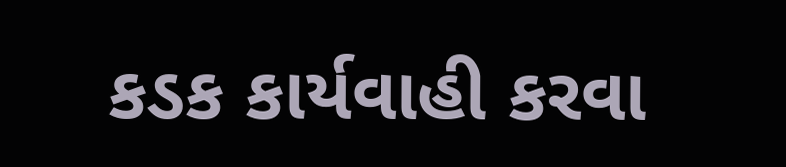કડક કાર્યવાહી કરવા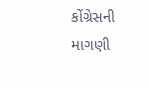કોંગ્રેસની માગણી